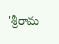'శ్రీరామ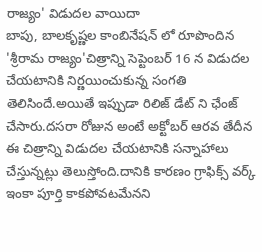రాజ్యం' విడుదల వాయిదా
బాపు, బాలకృష్ణల కాంబినేషన్ లో రూపొందిన 'శ్రీరామ రాజ్యం'చిత్రాన్ని సెప్టెంబర్ 16 న విడుదల చేయటానికి నిర్ణయించుకున్న సంగతి తెలిసిందే.అయితే ఇప్పుడా రిలిజ్ డేట్ ని ఛేంజ్ చేసారు.దసరా రోజున అంటే అక్టోబర్ ఆరవ తేదీన ఈ చిత్రాన్ని విడుదల చేయటానికి సన్నాహాలు చేస్తున్నట్లు తెలుస్తోంది.దానికి కారణం గ్రాఫిక్స్ వర్క్ ఇంకా పూర్తి కాకపోవటమేనని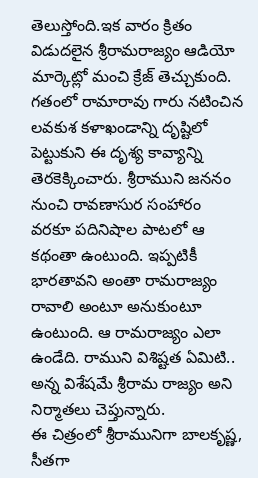తెలుస్తోంది.ఇక వారం క్రితం విడుదలైన శ్రీరామరాజ్యం ఆడియో మార్కెట్లో మంచి క్రేజ్ తెచ్చుకుంది.
గతంలో రామారావు గారు నటించిన లవకుశ కళాఖండాన్ని దృష్టిలో పెట్టుకుని ఈ దృశ్య కావ్యాన్ని తెరకెక్కించారు. శ్రీరాముని జననం నుంచి రావణాసుర సంహారం వరకూ పదినిషాల పాటలో ఆ కథంతా ఉంటుంది. ఇప్పటికీ భారతావని అంతా రామరాజ్యం రావాలి అంటూ అనుకుంటూ ఉంటుంది. ఆ రామరాజ్యం ఎలా ఉండేది. రాముని విశిష్టత ఏమిటి.. అన్న విశేషమే శ్రీరామ రాజ్యం అని నిర్మాతలు చెప్తున్నారు.
ఈ చిత్రంలో శ్రీరామునిగా బాలకృష్ణ, సీతగా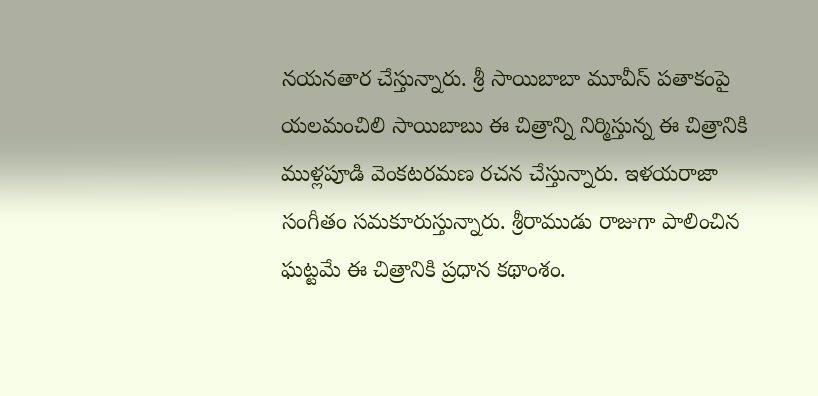నయనతార చేస్తున్నారు. శ్రీ సాయిబాబా మూవీస్ పతాకంపై యలమంచిలి సాయిబాబు ఈ చిత్రాన్ని నిర్మిస్తున్న ఈ చిత్రానికి ముళ్లపూడి వెంకటరమణ రచన చేస్తున్నారు. ఇళయరాజా సంగీతం సమకూరుస్తున్నారు. శ్రీరాముడు రాజుగా పాలించిన ఘట్టమే ఈ చిత్రానికి ప్రధాన కథాంశం.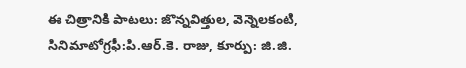ఈ చిత్రానికి పాటలు: జొన్నవిత్తుల, వెన్నెలకంటి, సినిమాటోగ్రఫీ:పి.ఆర్.కె. రాజు, కూర్పు: జి.జి.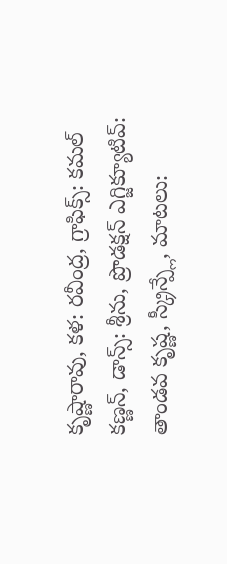కృష్ణారావు, కళ: రవీంద్ర, గ్రాఫిక్స్: కమల్ కణ్ణన్, డాన్స్: శ్రీను, ప్రొడక్షన్ ఎగ్జిక్యూటివ్: తాండవ కృష్ణ, స్క్రీన్ప్లే, మాటలు: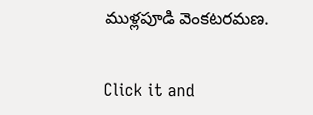ముళ్లపూడి వెంకటరమణ.


Click it and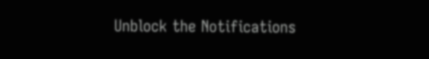Unblock the Notifications